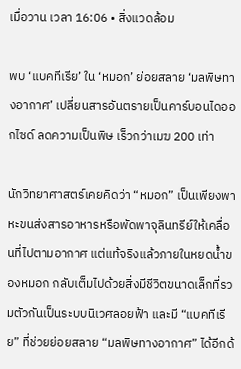เมื่อวาน เวลา 16:06 • สิ่งแวดล้อม

พบ ‘แบคทีเรีย’ ใน ‘หมอก’ ย่อยสลาย ‘มลพิษทางอากาศ’ เปลี่ยนสารอันตรายเป็นคาร์บอนไดออกไซด์ ลดความเป็นพิษ เร็วกว่าเมฆ 200 เท่า

นักวิทยาศาสตร์เคยคิดว่า “หมอก” เป็นเพียงพาหะขนส่งสารอาหารหรือพัดพาจุลินทรีย์ให้เคลื่อนที่ไปตามอากาศ แต่แท้จริงแล้วภายในหยดน้ำของหมอก กลับเต็มไปด้วยสิ่งมีชีวิตขนาดเล็กที่รวมตัวกันเป็นระบบนิเวศลอยฟ้า และมี “แบคทีเรีย” ที่ช่วยย่อยสลาย “มลพิษทางอากาศ” ได้อีกด้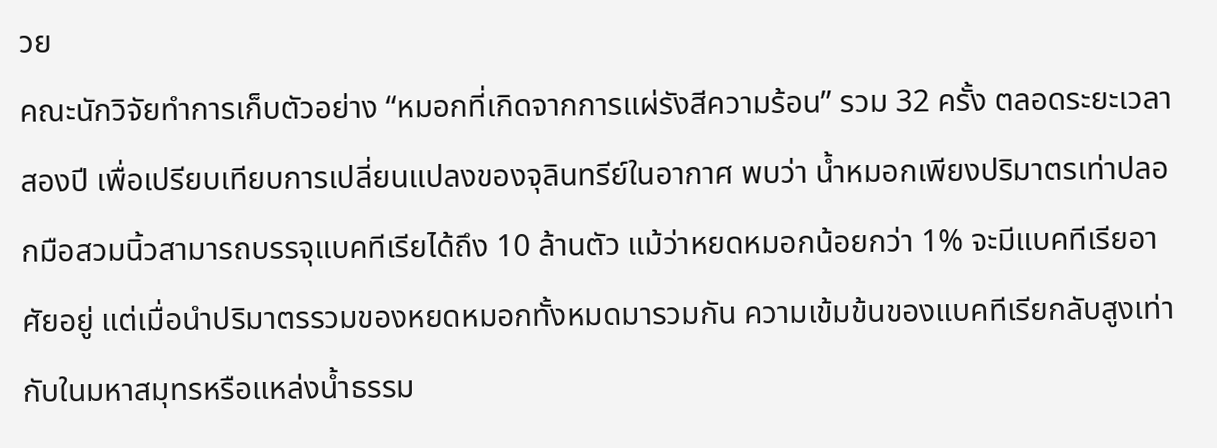วย
คณะนักวิจัยทำการเก็บตัวอย่าง “หมอกที่เกิดจากการแผ่รังสีความร้อน” รวม 32 ครั้ง ตลอดระยะเวลาสองปี เพื่อเปรียบเทียบการเปลี่ยนแปลงของจุลินทรีย์ในอากาศ พบว่า น้ำหมอกเพียงปริมาตรเท่าปลอกมือสวมนิ้วสามารถบรรจุแบคทีเรียได้ถึง 10 ล้านตัว แม้ว่าหยดหมอกน้อยกว่า 1% จะมีแบคทีเรียอาศัยอยู่ แต่เมื่อนำปริมาตรรวมของหยดหมอกทั้งหมดมารวมกัน ความเข้มข้นของแบคทีเรียกลับสูงเท่ากับในมหาสมุทรหรือแหล่งน้ำธรรม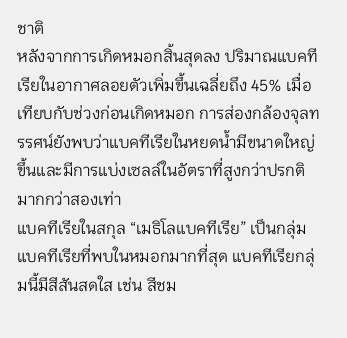ชาติ
หลังจากการเกิดหมอกสิ้นสุดลง ปริมาณแบคทีเรียในอากาศลอยตัวเพิ่มขึ้นเฉลี่ยถึง 45% เมื่อเทียบกับช่วงก่อนเกิดหมอก การส่องกล้องจุลทรรศน์ยังพบว่าแบคทีเรียในหยดน้ำมีขนาดใหญ่ขึ้นและมีการแบ่งเซลล์ในอัตราที่สูงกว่าปรกติมากกว่าสองเท่า
แบคทีเรียในสกุล “เมธิโลแบคทีเรีย” เป็นกลุ่มแบคทีเรียที่พบในหมอกมากที่สุด แบคทีเรียกลุ่มนี้มีสีสันสดใส เช่น สีชม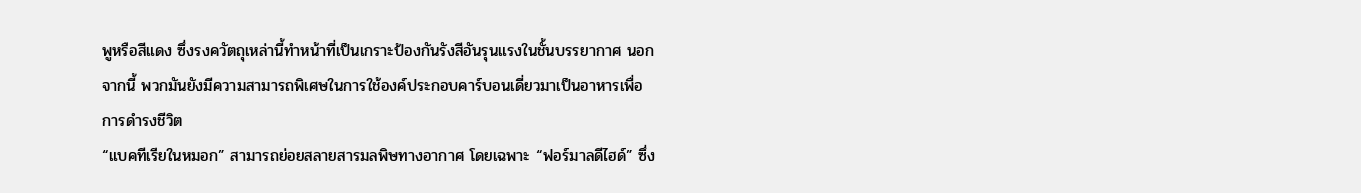พูหรือสีแดง ซึ่งรงควัตถุเหล่านี้ทำหน้าที่เป็นเกราะป้องกันรังสีอันรุนแรงในชั้นบรรยากาศ นอกจากนี้ พวกมันยังมีความสามารถพิเศษในการใช้องค์ประกอบคาร์บอนเดี่ยวมาเป็นอาหารเพื่อการดำรงชีวิต
“แบคทีเรียในหมอก” สามารถย่อยสลายสารมลพิษทางอากาศ โดยเฉพาะ “ฟอร์มาลดีไฮด์” ซึ่ง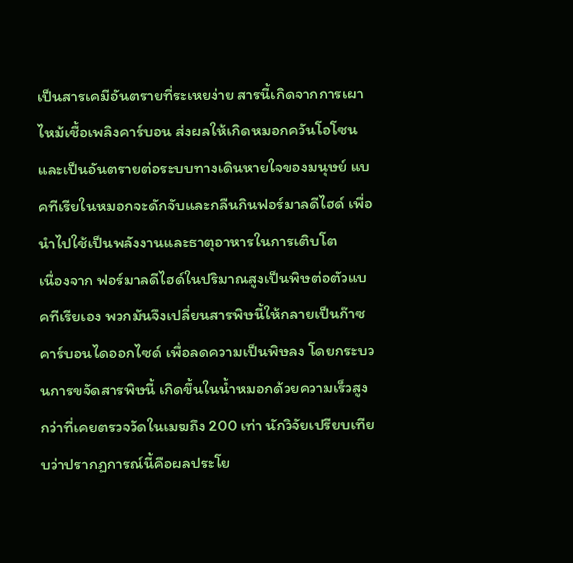เป็นสารเคมีอันตรายที่ระเหยง่าย สารนี้เกิดจากการเผาไหม้เชื้อเพลิงคาร์บอน ส่งผลให้เกิดหมอกควันโอโซน และเป็นอันตรายต่อระบบทางเดินหายใจของมนุษย์ แบคทีเรียในหมอกจะดักจับและกลืนกินฟอร์มาลดีไฮด์ เพื่อนำไปใช้เป็นพลังงานและธาตุอาหารในการเติบโต
เนื่องจาก ฟอร์มาลดีไฮด์ในปริมาณสูงเป็นพิษต่อตัวแบคทีเรียเอง พวกมันจึงเปลี่ยนสารพิษนี้ให้กลายเป็นก๊าซคาร์บอนไดออกไซด์ เพื่อลดความเป็นพิษลง โดยกระบวนการขจัดสารพิษนี้ เกิดขึ้นในน้ำหมอกด้วยความเร็วสูงกว่าที่เคยตรวจวัดในเมฆถึง 200 เท่า นักวิจัยเปรียบเทียบว่าปรากฏการณ์นี้คือผลประโย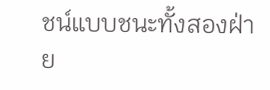ชน์แบบชนะทั้งสองฝ่าย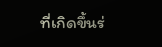ที่เกิดขึ้นร่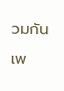วมกัน เพ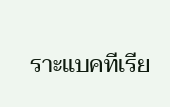ราะแบคทีเรีย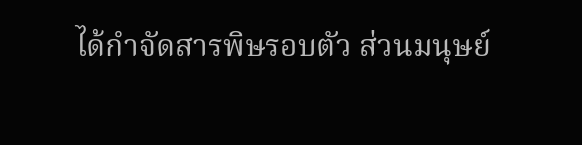ได้กำจัดสารพิษรอบตัว ส่วนมนุษย์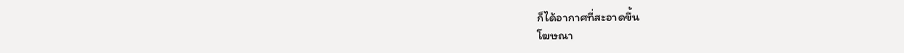ก็ได้อากาศที่สะอาดขึ้น
โฆษณา